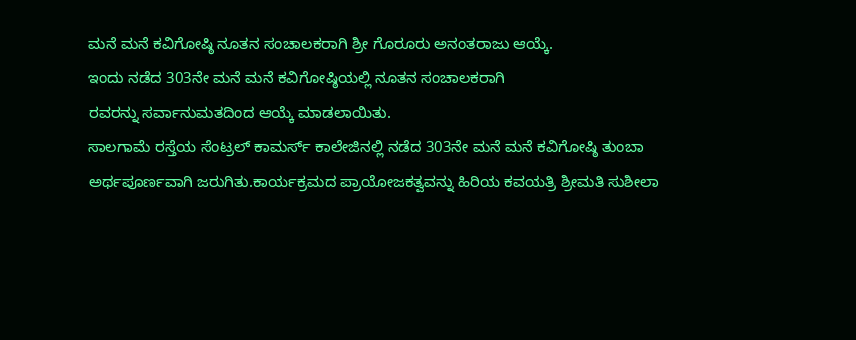ಮನೆ ಮನೆ ಕವಿಗೋಷ್ಠಿ ನೂತನ ಸಂಚಾಲಕರಾಗಿ ಶ್ರೀ ಗೊರೂರು ಅನಂತರಾಜು ಆಯ್ಕೆ.
ಇಂದು ನಡೆದ 303ನೇ ಮನೆ ಮನೆ ಕವಿಗೋಷ್ಠಿಯಲ್ಲಿ ನೂತನ ಸಂಚಾಲಕರಾಗಿ
ರವರನ್ನು ಸರ್ವಾನುಮತದಿಂದ ಆಯ್ಕೆ ಮಾಡಲಾಯಿತು.
ಸಾಲಗಾಮೆ ರಸ್ತೆಯ ಸೆಂಟ್ರಲ್ ಕಾಮರ್ಸ್ ಕಾಲೇಜಿನಲ್ಲಿ ನಡೆದ 303ನೇ ಮನೆ ಮನೆ ಕವಿಗೋಷ್ಠಿ ತುಂಬಾ ಅರ್ಥಪೂರ್ಣವಾಗಿ ಜರುಗಿತು.ಕಾರ್ಯಕ್ರಮದ ಪ್ರಾಯೋಜಕತ್ವವನ್ನು ಹಿರಿಯ ಕವಯತ್ರಿ ಶ್ರೀಮತಿ ಸುಶೀಲಾ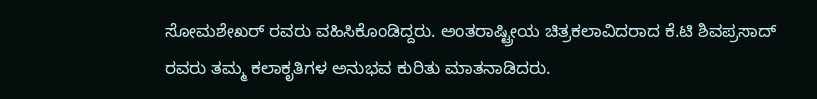ಸೋಮಶೇಖರ್ ರವರು ವಹಿಸಿಕೊಂಡಿದ್ದರು. ಅಂತರಾಷ್ಟ್ರೀಯ ಚಿತ್ರಕಲಾವಿದರಾದ ಕೆ.ಟಿ ಶಿವಪ್ರಸಾದ್ ರವರು ತಮ್ಮ ಕಲಾಕೃತಿಗಳ ಅನುಭವ ಕುರಿತು ಮಾತನಾಡಿದರು.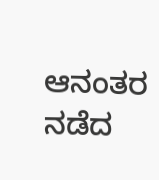ಆನಂತರ ನಡೆದ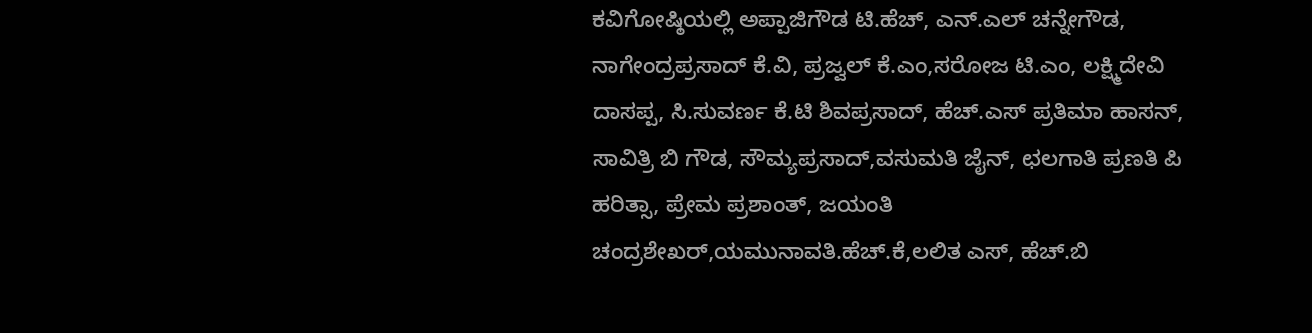ಕವಿಗೋಷ್ಠಿಯಲ್ಲಿ ಅಪ್ಪಾಜಿಗೌಡ ಟಿ.ಹೆಚ್, ಎನ್.ಎಲ್ ಚನ್ನೇಗೌಡ, ನಾಗೇಂದ್ರಪ್ರಸಾದ್ ಕೆ.ವಿ, ಪ್ರಜ್ವಲ್ ಕೆ.ಎಂ,ಸರೋಜ ಟಿ.ಎಂ, ಲಕ್ಷ್ಮಿದೇವಿ ದಾಸಪ್ಪ, ಸಿ.ಸುವರ್ಣ ಕೆ.ಟಿ ಶಿವಪ್ರಸಾದ್, ಹೆಚ್.ಎಸ್ ಪ್ರತಿಮಾ ಹಾಸನ್, ಸಾವಿತ್ರಿ ಬಿ ಗೌಡ, ಸೌಮ್ಯಪ್ರಸಾದ್,ವಸುಮತಿ ಜೈನ್, ಛಲಗಾತಿ ಪ್ರಣತಿ ಪಿ ಹರಿತ್ಸಾ, ಪ್ರೇಮ ಪ್ರಶಾಂತ್, ಜಯಂತಿ ಚಂದ್ರಶೇಖರ್,ಯಮುನಾವತಿ.ಹೆಚ್.ಕೆ,ಲಲಿತ ಎಸ್, ಹೆಚ್.ಬಿ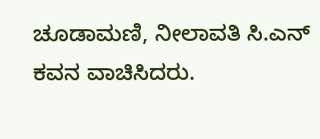ಚೂಡಾಮಣಿ, ನೀಲಾವತಿ ಸಿ.ಎನ್ ಕವನ ವಾಚಿಸಿದರು.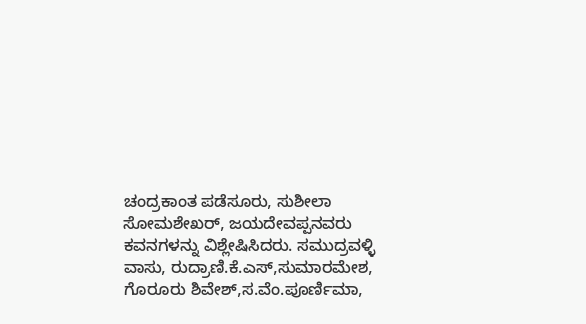ಚಂದ್ರಕಾಂತ ಪಡೆಸೂರು, ಸುಶೀಲಾ ಸೋಮಶೇಖರ್, ಜಯದೇವಪ್ಪನವರು ಕವನಗಳನ್ನು ವಿಶ್ಲೇಷಿಸಿದರು. ಸಮುದ್ರವಳ್ಳಿ ವಾಸು, ರುದ್ರಾಣಿ.ಕೆ.ಎಸ್,ಸುಮಾರಮೇಶ, ಗೊರೂರು ಶಿವೇಶ್,ಸ.ವೆಂ.ಪೂರ್ಣಿಮಾ,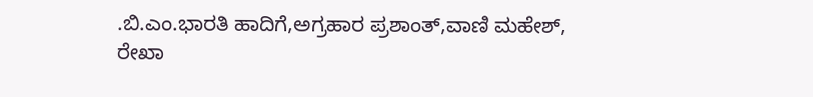.ಬಿ.ಎಂ.ಭಾರತಿ ಹಾದಿಗೆ,ಅಗ್ರಹಾರ ಪ್ರಶಾಂತ್,ವಾಣಿ ಮಹೇಶ್, ರೇಖಾ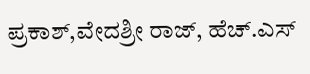ಪ್ರಕಾಶ್,ವೇದಶ್ರೀ ರಾಜ್, ಹೆಚ್.ಎಸ್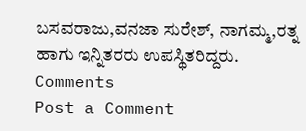ಬಸವರಾಜು,ವನಜಾ ಸುರೇಶ್, ನಾಗಮ್ಮ,ರತ್ನ ಹಾಗು ಇನ್ನಿತರರು ಉಪಸ್ಥಿತರಿದ್ದರು.
Comments
Post a Comment